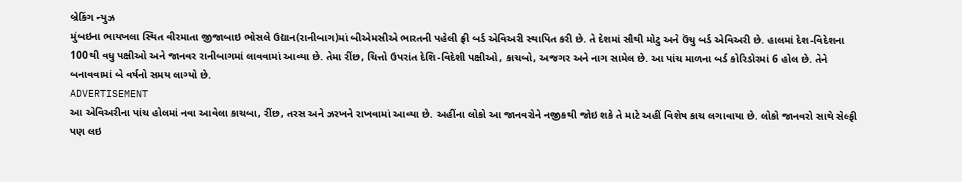બ્રેકિંગ ન્યુઝ
મુંબઇના ભાયખલા સ્થિત વીરમાતા જીજાબાઇ ભોસલે ઉદ્યાન(રાનીબાગ)માં બીએમસીએ ભારતની પહેલી ફ્રી બર્ડ એવિઅરી સ્થાપિત કરી છે. તે દેશમાં સૌથી મોટુ અને ઉંચુ બર્ડ એવિઅરી છે. હાલમાં દેશ-વિદેશના 100થી વધુ પક્ષીઓ અને જાનવર રાનીબાગમાં લાવવામાં આવ્યા છે. તેમા રીંછ, ચિત્તો ઉપરાંત દેશિ-વિદેશી પક્ષીઓ, કાચબો, અજગર અને નાગ સામેલ છે. આ પાંચ માળના બર્ડ કોરિડોરમાં 6 હોલ છે. તેને બનાવવામાં બે વર્ષનો સમય લાગ્યો છે.
ADVERTISEMENT
આ એવિઅરીના પાંચ હોલમાં નવા આવેલા કાચબા, રીંછ, તરસ અને ઝરખને રાખવામાં આવ્યા છે. અહીંના લોકો આ જાનવરોને નજીકથી જોઇ શકે તે માટે અહીં વિશેષ કાચ લગાવાયા છે. લોકો જાનવરો સાથે સેલ્ફી પણ લઇ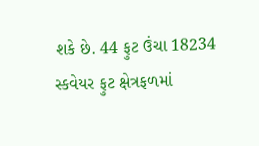શકે છે. 44 ફુટ ઉંચા 18234 સ્કવેયર ફુટ ક્ષેત્રફળમાં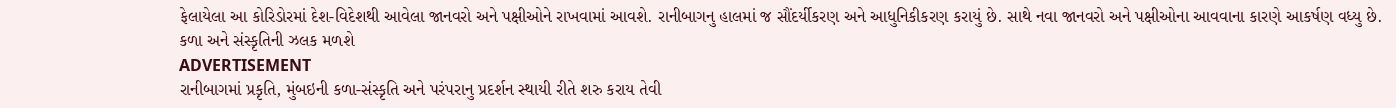ફેલાયેલા આ કોરિડોરમાં દેશ-વિદેશથી આવેલા જાનવરો અને પક્ષીઓને રાખવામાં આવશે. રાનીબાગનુ હાલમાં જ સૌંદર્યીકરણ અને આધુનિકીકરણ કરાયું છે. સાથે નવા જાનવરો અને પક્ષીઓના આવવાના કારણે આકર્ષણ વધ્યુ છે.
કળા અને સંસ્કૃતિની ઝલક મળશે
ADVERTISEMENT
રાનીબાગમાં પ્રકૃતિ, મુંબઇની કળા-સંસ્કૃતિ અને પરંપરાનુ પ્રદર્શન સ્થાયી રીતે શરુ કરાય તેવી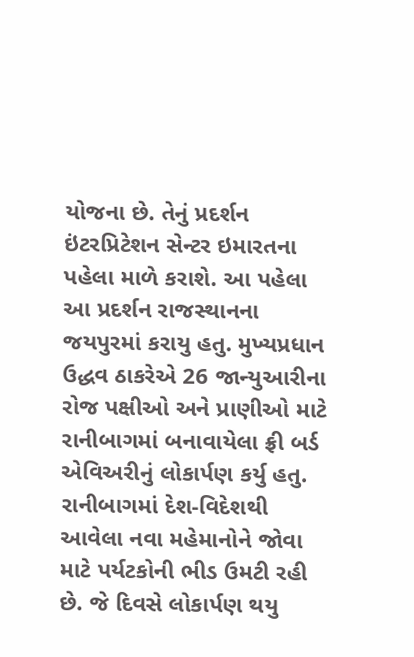યોજના છે. તેનું પ્રદર્શન ઇંટરપ્રિટેશન સેન્ટર ઇમારતના પહેલા માળે કરાશે. આ પહેલા આ પ્રદર્શન રાજસ્થાનના જયપુરમાં કરાયુ હતુ. મુખ્યપ્રધાન ઉદ્ધવ ઠાકરેએ 26 જાન્યુઆરીના રોજ પક્ષીઓ અને પ્રાણીઓ માટે રાનીબાગમાં બનાવાયેલા ફ્રી બર્ડ એવિઅરીનું લોકાર્પણ કર્યુ હતુ.
રાનીબાગમાં દેશ-વિદેશથી આવેલા નવા મહેમાનોને જોવા માટે પર્યટકોની ભીડ ઉમટી રહી છે. જે દિવસે લોકાર્પણ થયુ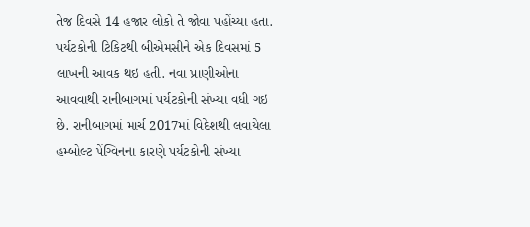તેજ દિવસે 14 હજાર લોકો તે જોવા પહોંચ્યા હતા. પર્યટકોની ટિકિટથી બીએમસીને એક દિવસમાં 5 લાખની આવક થઇ હતી. નવા પ્રાણીઓના આવવાથી રાનીબાગમાં પર્યટકોની સંખ્યા વધી ગઇ છે. રાનીબાગમાં માર્ચ 2017માં વિદેશથી લવાયેલા હમ્બોલ્ટ પેંગ્વિનના કારણે પર્યટકોની સંખ્યા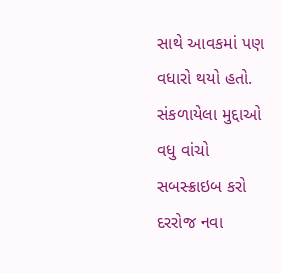સાથે આવકમાં પણ વધારો થયો હતો.
સંકળાયેલા મુદ્દાઓ
વધુ વાંચો
સબસ્ક્રાઇબ કરો
દરરોજ નવા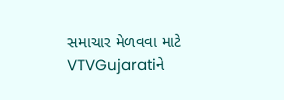સમાચાર મેળવવા માટે VTVGujaratiને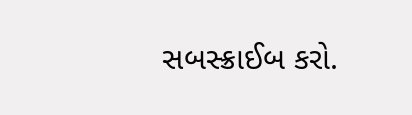સબસ્ક્રાઈબ કરો.